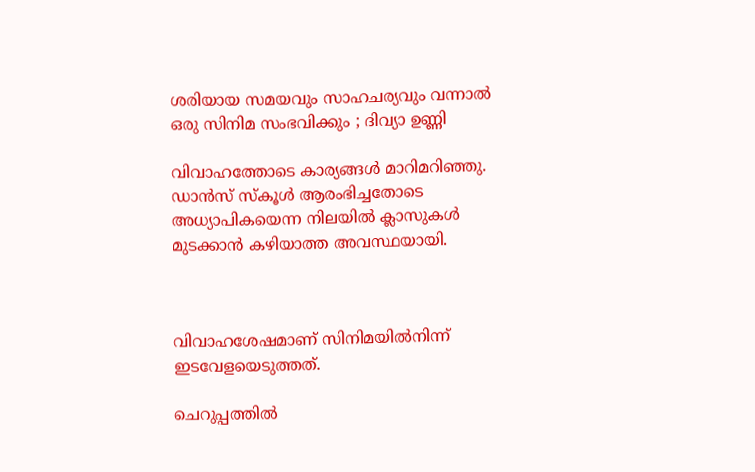ശരിയായ സമയവും സാഹചര്യവും വന്നാല്‍ ഒരു സിനിമ സംഭവിക്കും ; ദിവ്യാ ഉണ്ണി

വിവാഹത്തോടെ കാര്യങ്ങള്‍ മാറിമറിഞ്ഞു. ഡാന്‍സ് സ്‌കൂള്‍ ആരംഭിച്ചതോടെ അധ്യാപികയെന്ന നിലയില്‍ ക്ലാസുകള്‍ മുടക്കാന്‍ കഴിയാത്ത അവസ്ഥയായി.



വിവാഹശേഷമാണ് സിനിമയില്‍നിന്ന് ഇടവേളയെടുത്തത്.

ചെറുപ്പത്തില്‍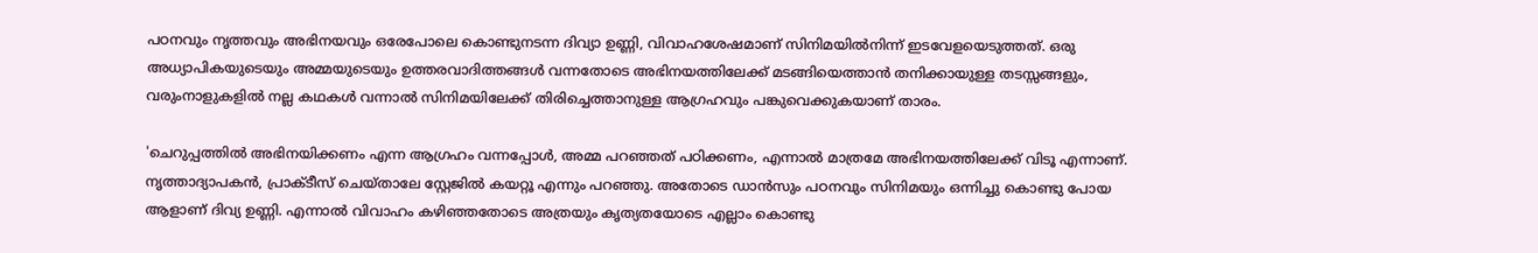പഠനവും നൃത്തവും അഭിനയവും ഒരേപോലെ കൊണ്ടുനടന്ന ദിവ്യാ ഉണ്ണി, വിവാഹശേഷമാണ് സിനിമയില്‍നിന്ന് ഇടവേളയെടുത്തത്. ഒരു അധ്യാപികയുടെയും അമ്മയുടെയും ഉത്തരവാദിത്തങ്ങള്‍ വന്നതോടെ അഭിനയത്തിലേക്ക് മടങ്ങിയെത്താന്‍ തനിക്കായുള്ള തടസ്സങ്ങളും, വരുംനാളുകളില്‍ നല്ല കഥകള്‍ വന്നാല്‍ സിനിമയിലേക്ക് തിരിച്ചെത്താനുള്ള ആഗ്രഹവും പങ്കുവെക്കുകയാണ് താരം.

'ചെറുപ്പത്തില്‍ അഭിനയിക്കണം എന്ന ആഗ്രഹം വന്നപ്പോള്‍, അമ്മ പറഞ്ഞത് പഠിക്കണം, എന്നാല്‍ മാത്രമേ അഭിനയത്തിലേക്ക് വിടൂ എന്നാണ്. നൃത്താദ്യാപകന്‍, പ്രാക്ടീസ് ചെയ്താലേ സ്റ്റേജില്‍ കയറ്റൂ എന്നും പറഞ്ഞു. അതോടെ ഡാന്‍സും പഠനവും സിനിമയും ഒന്നിച്ചു കൊണ്ടു പോയ ആളാണ് ദിവ്യ ഉണ്ണി. എന്നാല്‍ വിവാഹം കഴിഞ്ഞതോടെ അത്രയും കൃത്യതയോടെ എല്ലാം കൊണ്ടു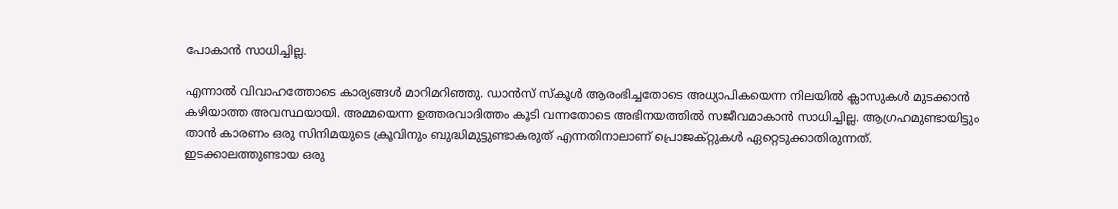പോകാന്‍ സാധിച്ചില്ല.

എന്നാല്‍ വിവാഹത്തോടെ കാര്യങ്ങള്‍ മാറിമറിഞ്ഞു. ഡാന്‍സ് സ്‌കൂള്‍ ആരംഭിച്ചതോടെ അധ്യാപികയെന്ന നിലയില്‍ ക്ലാസുകള്‍ മുടക്കാന്‍ കഴിയാത്ത അവസ്ഥയായി. അമ്മയെന്ന ഉത്തരവാദിത്തം കൂടി വന്നതോടെ അഭിനയത്തില്‍ സജീവമാകാന്‍ സാധിച്ചില്ല. ആഗ്രഹമുണ്ടായിട്ടും താന്‍ കാരണം ഒരു സിനിമയുടെ ക്രൂവിനും ബുദ്ധിമുട്ടുണ്ടാകരുത് എന്നതിനാലാണ് പ്രൊജക്റ്റുകള്‍ ഏറ്റെടുക്കാതിരുന്നത്.
ഇടക്കാലത്തുണ്ടായ ഒരു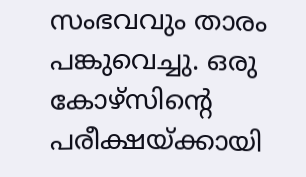സംഭവവും താരം പങ്കുവെച്ചു. ഒരു കോഴ്സിന്റെ പരീക്ഷയ്ക്കായി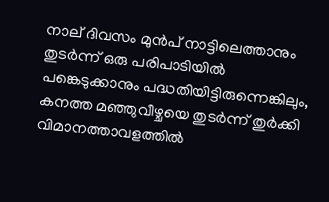നാല് ദിവസം മുന്‍പ് നാട്ടിലെത്താനും തുടര്‍ന്ന് ഒരു പരിപാടിയില്‍ പങ്കെടുക്കാനും പദ്ധതിയിട്ടിരുന്നെങ്കിലും, കനത്ത മഞ്ഞുവീഴ്ചയെ തുടര്‍ന്ന് തുര്‍ക്കി വിമാനത്താവളത്തില്‍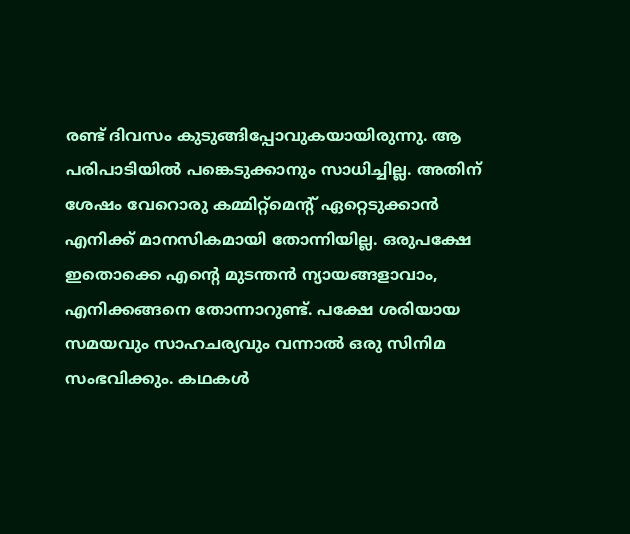രണ്ട് ദിവസം കുടുങ്ങിപ്പോവുകയായിരുന്നു. ആ പരിപാടിയില്‍ പങ്കെടുക്കാനും സാധിച്ചില്ല. അതിന് ശേഷം വേറൊരു കമ്മിറ്റ്മെന്റ് ഏറ്റെടുക്കാന്‍ എനിക്ക് മാനസികമായി തോന്നിയില്ല. ഒരുപക്ഷേ ഇതൊക്കെ എന്റെ മുടന്തന്‍ ന്യായങ്ങളാവാം, എനിക്കങ്ങനെ തോന്നാറുണ്ട്. പക്ഷേ ശരിയായ സമയവും സാഹചര്യവും വന്നാല്‍ ഒരു സിനിമ സംഭവിക്കും. കഥകള്‍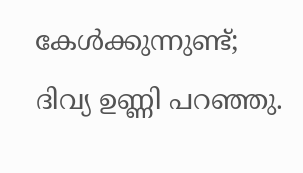കേള്‍ക്കുന്നുണ്ട്; ദിവ്യ ഉണ്ണി പറഞ്ഞു.